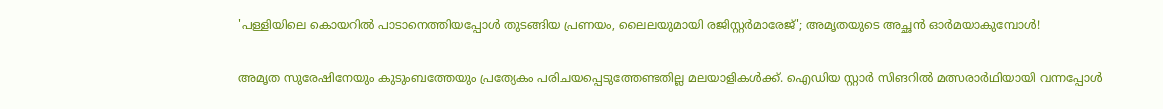'പള്ളിയിലെ കൊയറിൽ പാടാനെത്തിയപ്പോൾ തുടങ്ങിയ പ്രണയം, ലൈലയുമായി രജിസ്റ്റർമാരേജ്'; അമൃതയുടെ അച്ഛൻ ഓർമയാകുമ്പോൾ!

അമൃത സുരേഷിനേയും കുടുംബത്തേയും പ്രത്യേകം പരിചയപ്പെടുത്തേണ്ടതില്ല മലയാളികൾക്ക്. ഐഡിയ സ്റ്റാർ സിങറിൽ മത്സരാർഥിയായി വന്നപ്പോൾ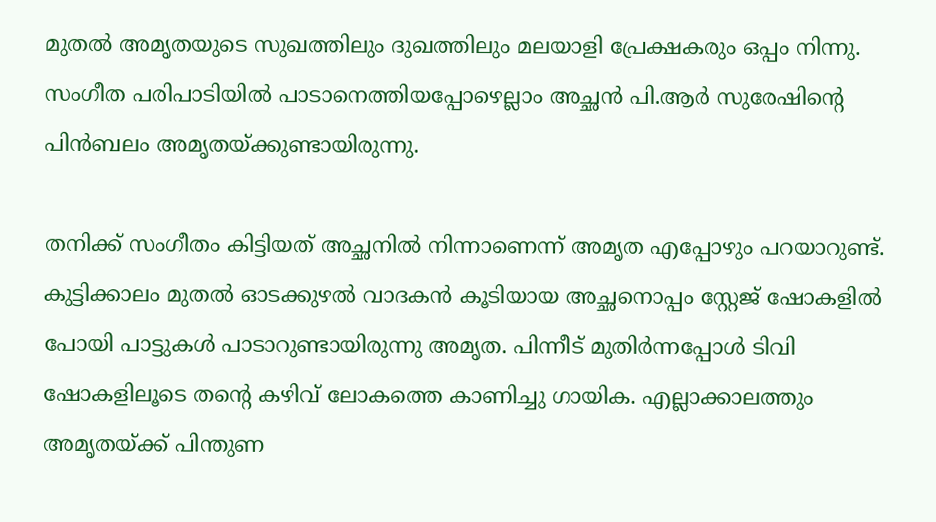മുതൽ അമൃതയുടെ സുഖത്തിലും ദുഖത്തിലും മലയാളി പ്രേക്ഷകരും ഒപ്പം നിന്നു. സംഗീത പരിപാടിയിൽ പാടാനെത്തിയപ്പോഴെല്ലാം അച്ഛൻ പി.ആർ സുരേഷിന്റെ പിൻബലം അമൃതയ്ക്കുണ്ടായിരുന്നു.

തനിക്ക് സംഗീതം കിട്ടിയത് അച്ഛനിൽ നിന്നാണെന്ന് അമൃത എപ്പോഴും പറയാറുണ്ട്. കുട്ടിക്കാലം മുതൽ ഓടക്കുഴല്‍ വാദകൻ കൂടിയായ അച്ഛനൊപ്പം സ്റ്റേജ് ഷോകളിൽ പോയി പാട്ടുകൾ പാടാറുണ്ടായിരുന്നു അമൃത. പിന്നീട് മുതിർന്നപ്പോൾ ടിവി ഷോകളിലൂടെ തന്റെ കഴിവ് ലോകത്തെ കാണിച്ചു ഗായിക. എല്ലാക്കാലത്തും അമൃതയ്ക്ക് പിന്തുണ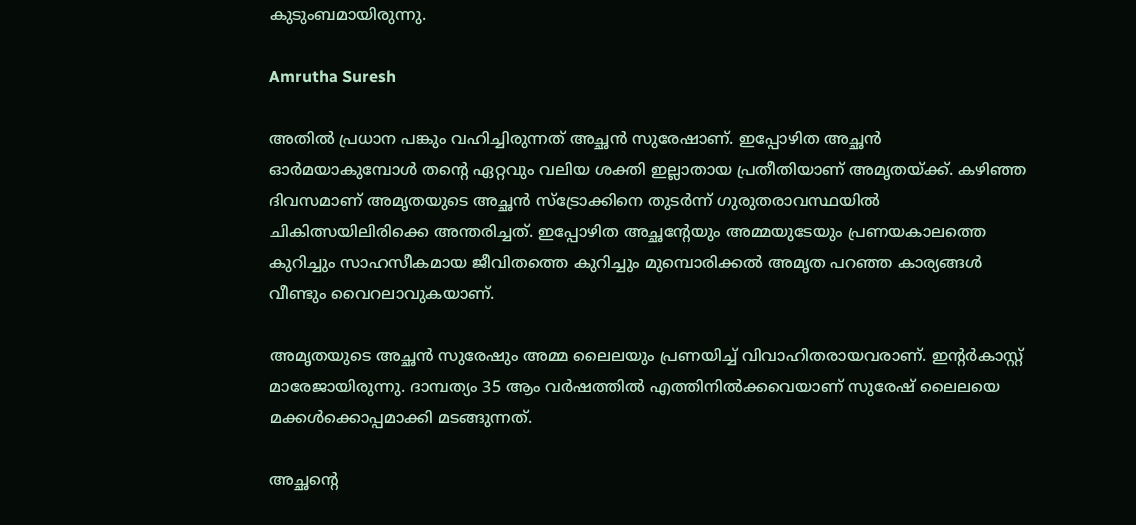കുടുംബമായിരുന്നു.

Amrutha Suresh

അതിൽ പ്രധാന പങ്കും വഹിച്ചിരുന്നത് അച്ഛൻ സുരേഷാണ്. ഇപ്പോഴിത അച്ഛൻ ഓർമയാകുമ്പോൾ തന്റെ ഏറ്റവും വലിയ ശക്തി ഇല്ലാതായ പ്രതീതിയാണ് അമൃതയ്ക്ക്. കഴിഞ്ഞ ദിവസമാണ് അമൃതയുടെ അച്ഛൻ സ്ട്രോക്കിനെ തുടർന്ന് ഗുരുതരാവസ്ഥയിൽ ചികിത്സയിലിരിക്കെ അന്തരിച്ചത്. ഇപ്പോഴിത അച്ഛന്റേയും അമ്മയുടേയും പ്രണയകാലത്തെ കുറിച്ചും സാഹസീകമായ ജീവിതത്തെ കുറിച്ചും മുമ്പൊരിക്കൽ അമൃത പറഞ്ഞ കാര്യങ്ങൾ വീണ്ടും വൈറലാവുകയാണ്.

അമൃതയുടെ അച്ഛൻ സുരേഷും അമ്മ ലൈലയും പ്രണയിച്ച് വിവാഹിതരായവരാണ്. ഇന്റർകാസ്റ്റ് മാരേജായിരുന്നു. ദാമ്പത്യം 35 ആം വർഷത്തിൽ എത്തിനിൽക്കവെയാണ് സുരേഷ് ലൈലയെ മക്കൾക്കൊപ്പമാക്കി മടങ്ങുന്നത്.

അച്ഛന്റെ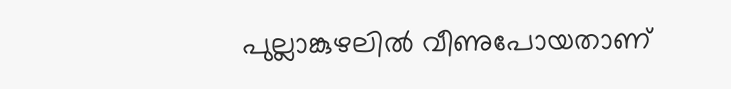പുല്ലാങ്കുഴലിൽ വീണുപോയതാണ്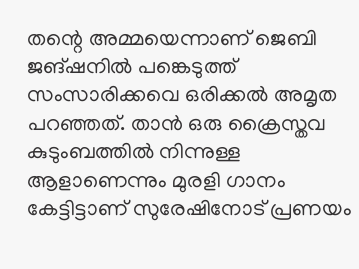തന്റെ അമ്മയെന്നാണ് ജെബി ജങ്ഷനിൽ പങ്കെടുത്ത് സംസാരിക്കവെ ഒരിക്കൽ അമൃത പറഞ്ഞത്. താൻ ഒരു ക്രൈസ്തവ കുടുംബത്തിൽ നിന്നുള്ള ആളാണെന്നും മുരളി ഗാനം കേട്ടിട്ടാണ് സുരേഷിനോട് പ്രണയം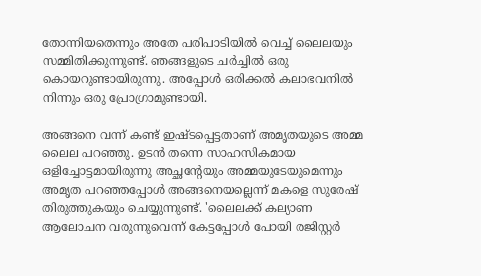തോന്നിയതെന്നും അതേ പരിപാടിയിൽ വെച്ച് ലൈലയും സമ്മിതിക്കുന്നുണ്ട്. ഞങ്ങളുടെ ചർച്ചിൽ ഒരു കൊയറുണ്ടായിരുന്നു. അപ്പോൾ ഒരിക്കൽ കലാഭവനിൽ നിന്നും ഒരു പ്രോഗ്രാമുണ്ടായി.

അങ്ങനെ വന്ന് കണ്ട് ഇഷ്ടപ്പെട്ടതാണ് അമൃതയുടെ അമ്മ ലൈല പറഞ്ഞു. ഉടൻ തന്നെ സാഹസികമായ ഒളിച്ചോട്ടമായിരുന്നു അച്ഛന്റേയും അമ്മയുടേയുമെന്നും അമൃത പറഞ്ഞപ്പോൾ അങ്ങനെയല്ലെന്ന് മകളെ സുരേഷ് തിരുത്തുകയും ചെയ്യുന്നുണ്ട്. 'ലൈലക്ക് കല്യാണ ആലോചന വരുന്നുവെന്ന് കേട്ടപ്പോൾ പോയി രജിസ്റ്റർ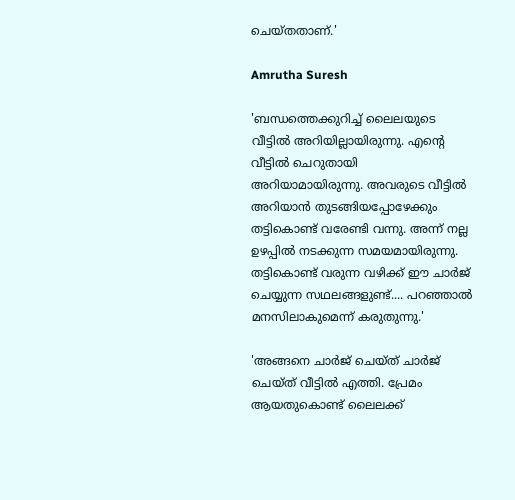ചെയ്തതാണ്.'

Amrutha Suresh

'ബന്ധത്തെക്കുറിച്ച് ലൈലയുടെ വീട്ടിൽ അറിയില്ലായിരുന്നു. എന്റെ വീട്ടിൽ ചെറുതായി അറിയാമായിരുന്നു. അവരുടെ വീട്ടിൽ അറിയാൻ തുടങ്ങിയപ്പോഴേക്കും തട്ടികൊണ്ട് വരേണ്ടി വന്നു. അന്ന് നല്ല ഉഴപ്പിൽ നടക്കുന്ന സമയമായിരുന്നു. തട്ടികൊണ്ട് വരുന്ന വഴിക്ക് ഈ ചാർജ് ചെയ്യുന്ന സഥലങ്ങളുണ്ട്.... പറഞ്ഞാൽ മനസിലാകുമെന്ന് കരുതുന്നു.'

'അങ്ങനെ ചാർജ് ചെയ്ത് ചാർജ് ചെയ്ത് വീട്ടിൽ എത്തി. പ്രേമം ആയതുകൊണ്ട് ലൈലക്ക്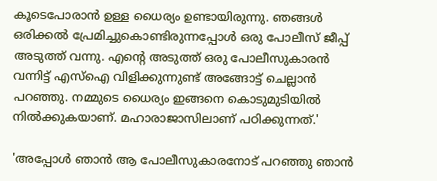കൂടെപോരാൻ ഉള്ള ധൈര്യം ഉണ്ടായിരുന്നു. ഞങ്ങൾ ഒരിക്കൽ പ്രേമിച്ചുകൊണ്ടിരുന്നപ്പോൾ ഒരു പോലീസ് ജീപ്പ് അടുത്ത് വന്നു. എന്റെ അടുത്ത് ഒരു പോലീസുകാരൻ വന്നിട്ട് എസ്‌ഐ വിളിക്കുന്നുണ്ട് അങ്ങോട്ട് ചെല്ലാൻ പറഞ്ഞു. നമ്മുടെ ധൈര്യം ഇങ്ങനെ കൊടുമുടിയിൽ നിൽക്കുകയാണ്. മഹാരാജാസിലാണ് പഠിക്കുന്നത്.'

'അപ്പോൾ ഞാൻ ആ പോലീസുകാരനോട് പറഞ്ഞു ഞാൻ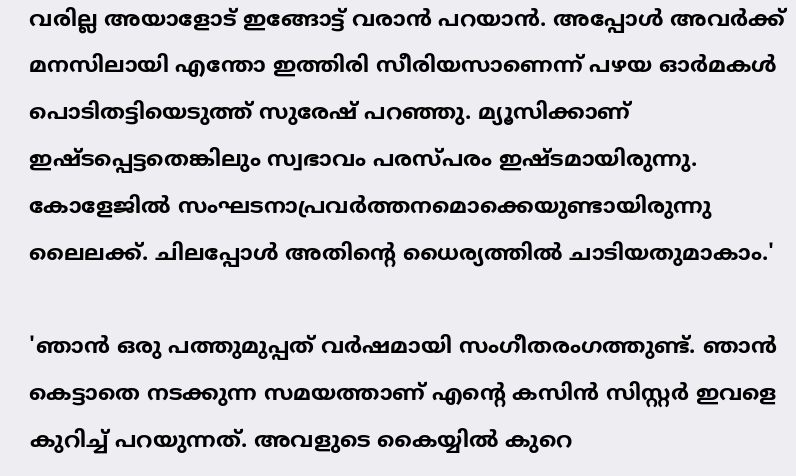വരില്ല അയാളോട് ഇങ്ങോട്ട് വരാൻ പറയാൻ. അപ്പോൾ അവർക്ക് മനസിലായി എന്തോ ഇത്തിരി സീരിയസാണെന്ന് പഴയ ഓർമകൾ പൊടിതട്ടിയെടുത്ത് സുരേഷ് പറഞ്ഞു. മ്യൂസിക്കാണ് ഇഷ്ടപ്പെട്ടതെങ്കിലും സ്വഭാവം പരസ്പരം ഇഷ്ടമായിരുന്നു. കോളേജിൽ സംഘടനാപ്രവർത്തനമൊക്കെയുണ്ടായിരുന്നു ലൈലക്ക്. ചിലപ്പോൾ അതിന്റെ ധൈര്യത്തിൽ ചാടിയതുമാകാം.'

'ഞാൻ ഒരു പത്തുമുപ്പത് വർഷമായി സംഗീതരംഗത്തുണ്ട്. ഞാൻ കെട്ടാതെ നടക്കുന്ന സമയത്താണ് എന്റെ കസിൻ സിസ്റ്റർ ഇവളെ കുറിച്ച് പറയുന്നത്. അവളുടെ കൈയ്യിൽ കുറെ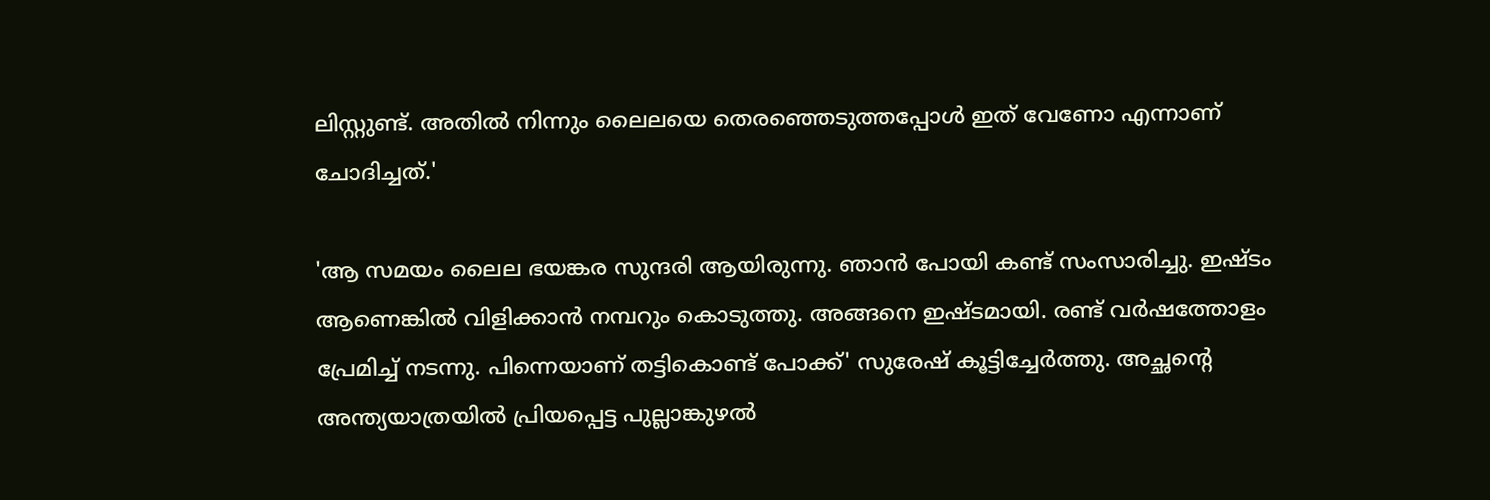ലിസ്റ്റുണ്ട്. അതിൽ നിന്നും ലൈലയെ തെരഞ്ഞെടുത്തപ്പോൾ ഇത് വേണോ എന്നാണ് ചോദിച്ചത്.'

'ആ സമയം ലൈല ഭയങ്കര സുന്ദരി ആയിരുന്നു. ഞാൻ പോയി കണ്ട് സംസാരിച്ചു. ഇഷ്ടം ആണെങ്കിൽ വിളിക്കാൻ നമ്പറും കൊടുത്തു. അങ്ങനെ ഇഷ്ടമായി. രണ്ട് വർഷത്തോളം പ്രേമിച്ച് നടന്നു. പിന്നെയാണ് തട്ടികൊണ്ട് പോക്ക്' സുരേഷ് കൂട്ടിച്ചേർത്തു. അച്ഛന്റെ അന്ത്യയാത്രയിൽ പ്രിയപ്പെട്ട പുല്ലാങ്കുഴൽ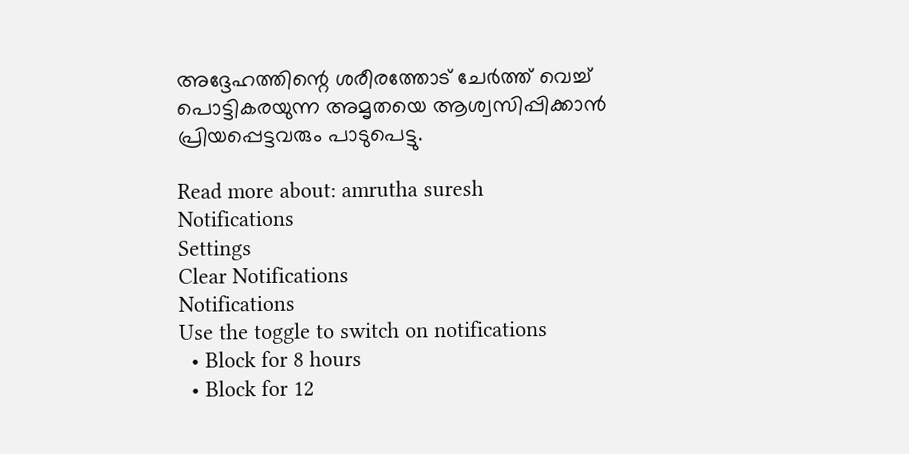അദ്ദേഹത്തിന്റെ ശരീരത്തോട് ചേർത്ത് വെച്ച് പൊട്ടികരയുന്ന അമൃതയെ ആശ്വസിപ്പിക്കാൻ പ്രിയപ്പെട്ടവരും പാടുപെട്ടു.

Read more about: amrutha suresh
Notifications
Settings
Clear Notifications
Notifications
Use the toggle to switch on notifications
  • Block for 8 hours
  • Block for 12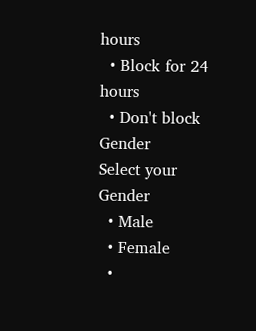hours
  • Block for 24 hours
  • Don't block
Gender
Select your Gender
  • Male
  • Female
  •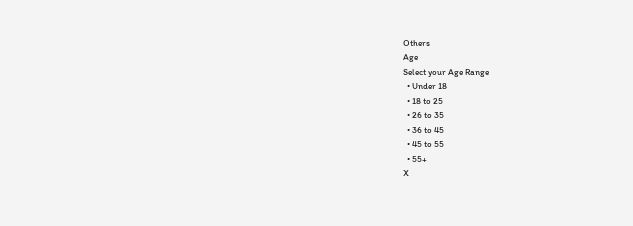Others
Age
Select your Age Range
  • Under 18
  • 18 to 25
  • 26 to 35
  • 36 to 45
  • 45 to 55
  • 55+
X